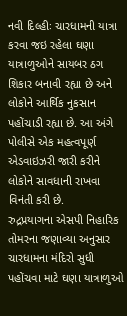નવી દિલ્હીઃ ચારધામની યાત્રા કરવા જઇ રહેલા ઘણા યાત્રાળુઓને સાયબર ઠગ શિકાર બનાવી રહ્યા છે અને લોકોને આર્થિક નુકસાન પહોંચાડી રહ્યા છે. આ અંગે પોલીસે એક મહત્વપૂર્ણ એડવાઇઝરી જારી કરીને લોકોને સાવધાની રાખવા વિનંતી કરી છે.
રુદ્રપ્રયાગના એસપી નિહારિક તોમરના જણાવ્યા અનુસાર ચારધામના મંદિરો સુધી પહોંચવા માટે ઘણા યાત્રાળુઓ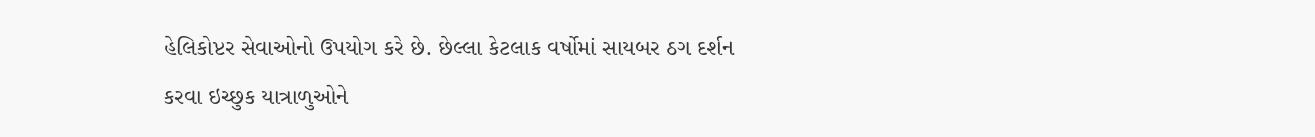હેલિકોપ્ટર સેવાઓનો ઉપયોગ કરે છે. છેલ્લા કેટલાક વર્ષોમાં સાયબર ઠગ દર્શન કરવા ઇચ્છુક યાત્રાળુઓને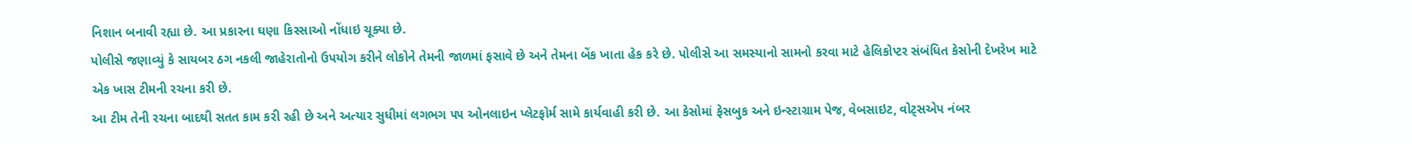નિશાન બનાવી રહ્યા છે. આ પ્રકારના ઘણા કિસ્સાઓ નોંધાઇ ચૂક્યા છે.
પોલીસે જણાવ્યું કે સાયબર ઠગ નકલી જાહેરાતોનો ઉપયોગ કરીને લોકોને તેમની જાળમાં ફસાવે છે અને તેમના બેંક ખાતા હેક કરે છે. પોલીસે આ સમસ્યાનો સામનો કરવા માટે હેલિકોપ્ટર સંબંધિત કેસોની દેખરેખ માટે એક ખાસ ટીમની રચના કરી છે.
આ ટીમ તેની રચના બાદથી સતત કામ કરી રહી છે અને અત્યાર સુધીમાં લગભગ ૫૫ ઓનલાઇન પ્લેટફોર્મ સામે કાર્યવાહી કરી છે. આ કેસોમાં ફેસબુક અને ઇન્સ્ટાગ્રામ પેજ, વેબસાઇટ, વોટ્સએપ નંબર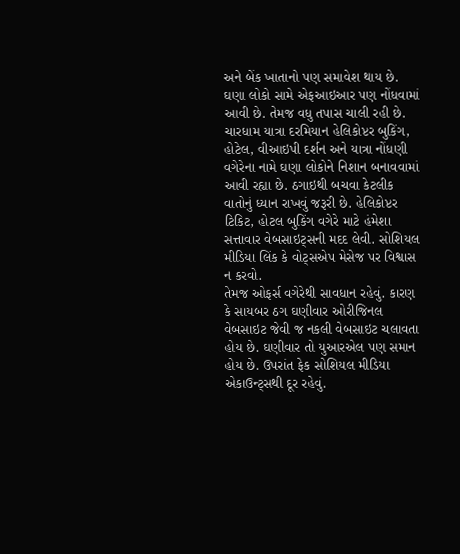અને બેંક ખાતાનો પણ સમાવેશ થાય છે. ઘણા લોકો સામે એફઆઇઆર પણ નોંધવામાં આવી છે. તેમજ વધુ તપાસ ચાલી રહી છે.
ચારધામ યાત્રા દરમિયાન હેલિકોપ્ટર બુકિંગ, હોટેલ, વીઆઇપી દર્શન અને યાત્રા નોંધણી વગેરેના નામે ઘણા લોકોને નિશાન બનાવવામાં આવી રહ્યા છે. ઠગાઇથી બચવા કેટલીક વાતોનું ધ્યાન રાખવું જરૂરી છે. હેલિકોપ્ટર ટિકિટ, હોટલ બુકિંગ વગેરે માટે હંમેશા સત્તાવાર વેબસાઇટ્સની મદદ લેવી. સોશિયલ મીડિયા લિંક કે વોટ્સએપ મેસેજ પર વિશ્વાસ ન કરવો.
તેમજ ઓફર્સ વગેરેથી સાવધાન રહેવું. કારણ કે સાયબર ઠગ ઘણીવાર ઓરીજિનલ વેબસાઇટ જેવી જ નકલી વેબસાઇટ ચલાવતા હોય છે. ઘણીવાર તો યુઆરએલ પણ સમાન હોય છે. ઉપરાંત ફેક સોશિયલ મીડિયા એકાઉન્ટ્સથી દૂર રહેવું.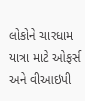લોકોને ચારધામ યાત્રા માટે ઓફર્સ અને વીઆઇપી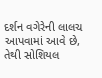દર્શન વગેરેની લાલચ આપવામાં આવે છે, તેથી સોશિયલ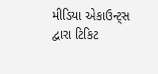મીડિયા એકાઉન્ટ્સ દ્વારા ટિકિટ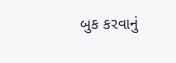બુક કરવાનું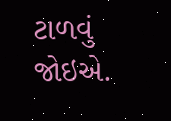ટાળવું જોઇએ.